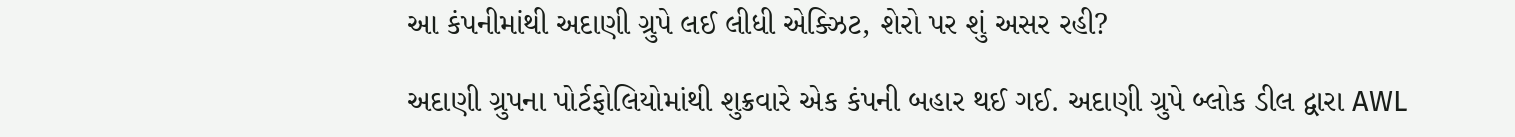આ કંપનીમાંથી અદાણી ગ્રુપે લઈ લીધી એક્ઝિટ, શેરો પર શું અસર રહી?

અદાણી ગ્રુપના પોર્ટફોલિયોમાંથી શુક્રવારે એક કંપની બહાર થઈ ગઈ. અદાણી ગ્રુપે બ્લોક ડીલ દ્વારા AWL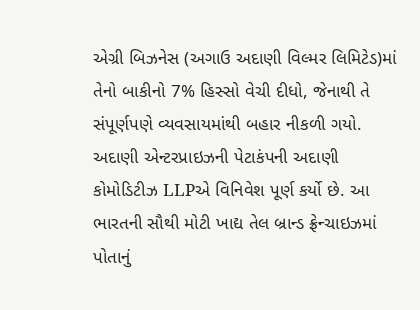એગ્રી બિઝનેસ (અગાઉ અદાણી વિલ્મર લિમિટેડ)માં તેનો બાકીનો 7% હિસ્સો વેચી દીધો, જેનાથી તે સંપૂર્ણપણે વ્યવસાયમાંથી બહાર નીકળી ગયો. અદાણી એન્ટરપ્રાઇઝની પેટાકંપની અદાણી કોમોડિટીઝ LLPએ વિનિવેશ પૂર્ણ કર્યો છે. આ ભારતની સૌથી મોટી ખાદ્ય તેલ બ્રાન્ડ ફ્રેન્ચાઇઝમાં પોતાનું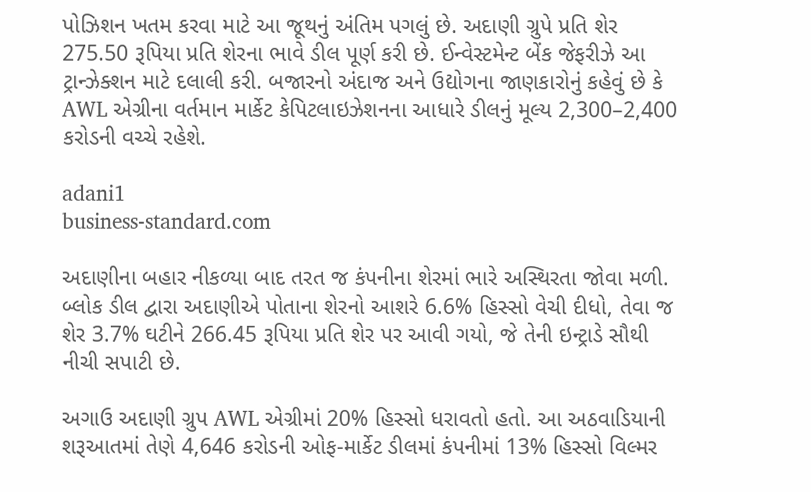પોઝિશન ખતમ કરવા માટે આ જૂથનું અંતિમ પગલું છે. અદાણી ગ્રુપે પ્રતિ શેર 275.50 રૂપિયા પ્રતિ શેરના ભાવે ડીલ પૂર્ણ કરી છે. ઈન્વેસ્ટમેન્ટ બેંક જેફરીઝે આ ટ્રાન્ઝેક્શન માટે દલાલી કરી. બજારનો અંદાજ અને ઉદ્યોગના જાણકારોનું કહેવું છે કે AWL એગ્રીના વર્તમાન માર્કેટ કેપિટલાઇઝેશનના આધારે ડીલનું મૂલ્ય 2,300–2,400 કરોડની વચ્ચે રહેશે.

adani1
business-standard.com

અદાણીના બહાર નીકળ્યા બાદ તરત જ કંપનીના શેરમાં ભારે અસ્થિરતા જોવા મળી. બ્લોક ડીલ દ્વારા અદાણીએ પોતાના શેરનો આશરે 6.6% હિસ્સો વેચી દીધો, તેવા જ શેર 3.7% ઘટીને 266.45 રૂપિયા પ્રતિ શેર પર આવી ગયો, જે તેની ઇન્ટ્રાડે સૌથી નીચી સપાટી છે.

અગાઉ અદાણી ગ્રુપ AWL એગ્રીમાં 20% હિસ્સો ધરાવતો હતો. આ અઠવાડિયાની શરૂઆતમાં તેણે 4,646 કરોડની ઓફ-માર્કેટ ડીલમાં કંપનીમાં 13% હિસ્સો વિલ્મર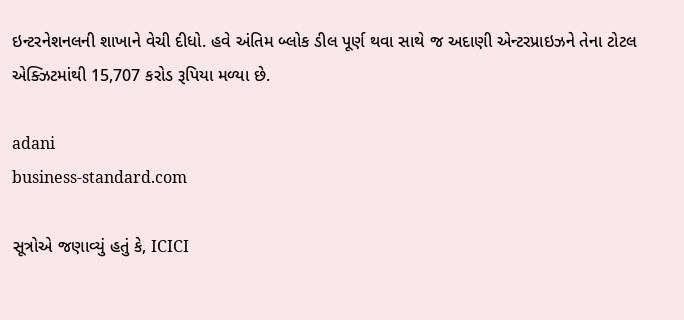ઇન્ટરનેશનલની શાખાને વેચી દીધો. હવે અંતિમ બ્લોક ડીલ પૂર્ણ થવા સાથે જ અદાણી એન્ટરપ્રાઇઝને તેના ટોટલ એક્ઝિટમાંથી 15,707 કરોડ રૂપિયા મળ્યા છે.

adani
business-standard.com

સૂત્રોએ જણાવ્યું હતું કે, ICICI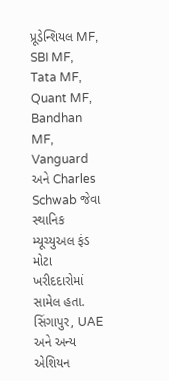પ્રૂડેન્શિયલ MF, SBI MF, Tata MF, Quant MF, Bandhan MF, Vanguard અને Charles Schwab જેવા સ્થાનિક મ્યૂચ્યુઅલ ફંડ મોટા ખરીદદારોમાં સામેલ હતા. સિંગાપુર, UAE અને અન્ય એશિયન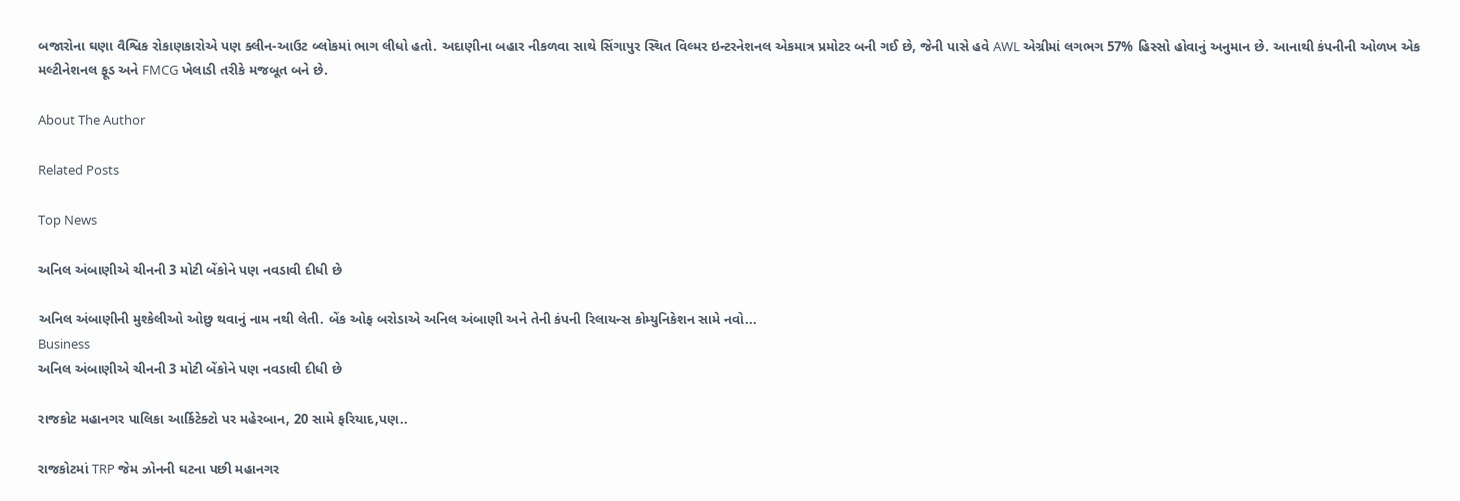બજારોના ઘણા વૈશ્વિક રોકાણકારોએ પણ ક્લીન-આઉટ બ્લોકમાં ભાગ લીધો હતો. અદાણીના બહાર નીકળવા સાથે સિંગાપુર સ્થિત વિલ્મર ઇન્ટરનેશનલ એકમાત્ર પ્રમોટર બની ગઈ છે, જેની પાસે હવે AWL એગ્રીમાં લગભગ 57% હિસ્સો હોવાનું અનુમાન છે. આનાથી કંપનીની ઓળખ એક મલ્ટીનેશનલ ફૂડ અને FMCG ખેલાડી તરીકે મજબૂત બને છે.

About The Author

Related Posts

Top News

અનિલ અંબાણીએ ચીનની 3 મોટી બેંકોને પણ નવડાવી દીધી છે

અનિલ અંબાણીની મુશ્કેલીઓ ઓછુ થવાનું નામ નથી લેતી. બેંક ઓફ બરોડાએ અનિલ અંબાણી અને તેની કંપની રિલાયન્સ કોમ્યુનિકેશન સામે નવો...
Business
અનિલ અંબાણીએ ચીનની 3 મોટી બેંકોને પણ નવડાવી દીધી છે

રાજકોટ મહાનગર પાલિકા આર્કિટેક્ટો પર મહેરબાન, 20 સામે ફરિયાદ,પણ..

રાજકોટમાં TRP જેમ ઝોનની ઘટના પછી મહાનગર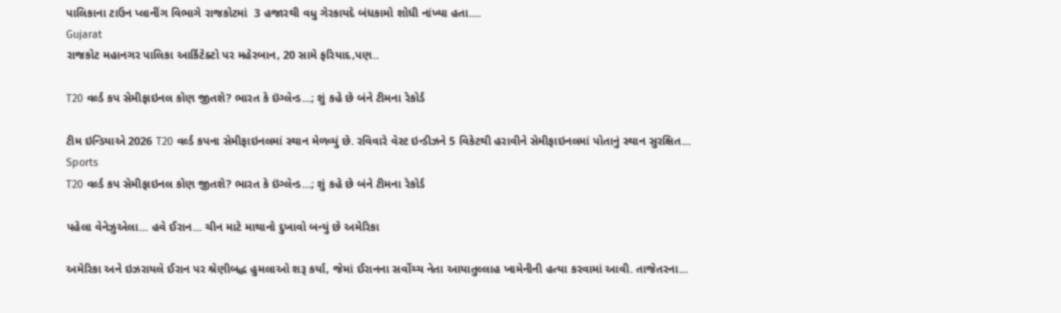પાલિકાના ટાઉન પ્લાનીંગ વિભાગે રાજકોટમાં  3 હજારથી વધુ ગેરકાયદે બંધકામો શોધી નાંખ્યા હતા....
Gujarat
રાજકોટ મહાનગર પાલિકા આર્કિટેક્ટો પર મહેરબાન, 20 સામે ફરિયાદ,પણ..

T20 વર્લ્ડ કપ સેમીફાઇનલ કોણ જીતશે? ભારત કે ઇંગ્લેન્ડ...; શું કહે છે બંને ટીમના રેકોર્ડ

ટીમ ઇન્ડિયાએ 2026 T20 વર્લ્ડ કપના સેમીફાઇનલમાં સ્થાન મેળવ્યું છે. રવિવારે વેસ્ટ ઇન્ડીઝને 5 વિકેટથી હરાવીને સેમીફાઇનલમાં પોતાનું સ્થાન સુરક્ષિત...
Sports
T20 વર્લ્ડ કપ સેમીફાઇનલ કોણ જીતશે? ભારત કે ઇંગ્લેન્ડ...; શું કહે છે બંને ટીમના રેકોર્ડ

પહેલા વેનેઝુએલા... હવે ઈરાન... ચીન માટે માથાનો દુખાવો બન્યું છે અમેરિકા

અમેરિકા અને ઇઝરાયલે ઈરાન પર શ્રેણીબદ્ધ હુમલાઓ શરૂ કર્યા, જેમાં ઈરાનના સર્વોચ્ચ નેતા આયાતુલ્લાહ ખામેનીની હત્યા કરવામાં આવી. તાજેતરના...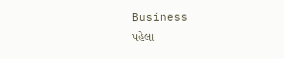Business
પહેલા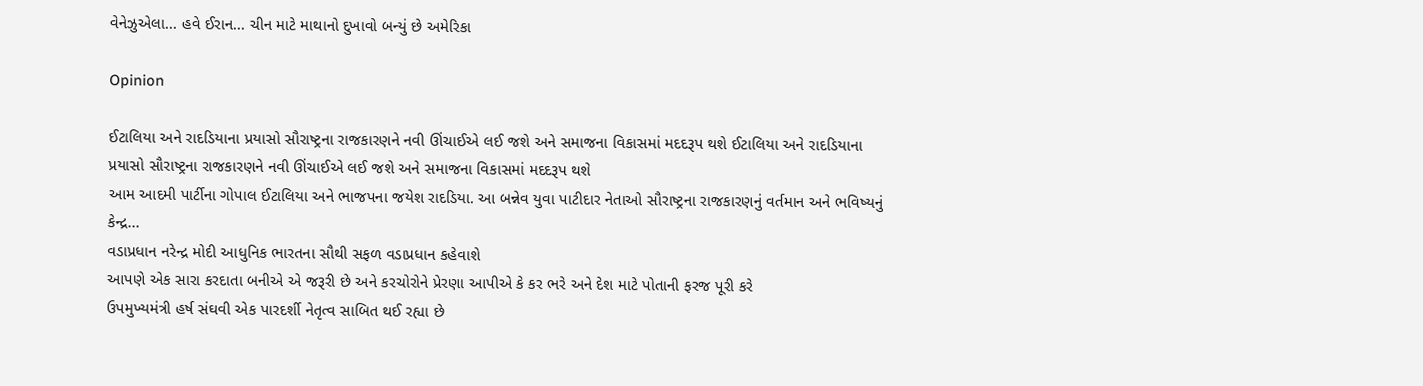વેનેઝુએલા... હવે ઈરાન... ચીન માટે માથાનો દુખાવો બન્યું છે અમેરિકા

Opinion

ઈટાલિયા અને રાદડિયાના પ્રયાસો સૌરાષ્ટ્રના રાજકારણને નવી ઊંચાઈએ લઈ જશે અને સમાજના વિકાસમાં મદદરૂપ થશે ઈટાલિયા અને રાદડિયાના પ્રયાસો સૌરાષ્ટ્રના રાજકારણને નવી ઊંચાઈએ લઈ જશે અને સમાજના વિકાસમાં મદદરૂપ થશે
આમ આદમી પાર્ટીના ગોપાલ ઈટાલિયા અને ભાજપના જયેશ રાદડિયા. આ બન્નેવ યુવા પાટીદાર નેતાઓ સૌરાષ્ટ્રના રાજકારણનું વર્તમાન અને ભવિષ્યનું કેન્દ્ર...
વડાપ્રધાન નરેન્દ્ર મોદી આધુનિક ભારતના સૌથી સફળ વડાપ્રધાન કહેવાશે
આપણે એક સારા કરદાતા બનીએ એ જરૂરી છે અને કરચોરોને પ્રેરણા આપીએ કે કર ભરે અને દેશ માટે પોતાની ફરજ પૂરી કરે
ઉપમુખ્યમંત્રી હર્ષ સંઘવી એક પારદર્શી નેતૃત્વ સાબિત થઈ રહ્યા છે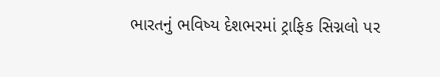ભારતનું ભવિષ્ય દેશભરમાં ટ્રાફિક સિગ્નલો પર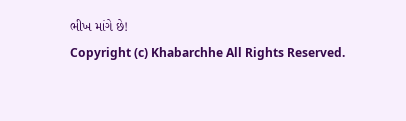ભીખ માંગે છે!
Copyright (c) Khabarchhe All Rights Reserved.